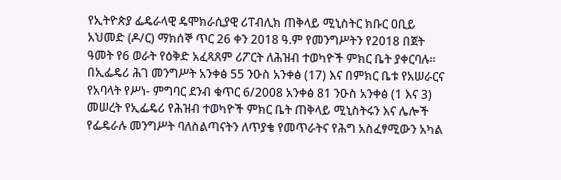የኢትዮጵያ ፌዴራላዊ ዴሞክራሲያዊ ሪፐብሊክ ጠቅላይ ሚኒስትር ክቡር ዐቢይ አህመድ (ዶ/ር) ማክሰኞ ጥር 26 ቀን 2018 ዓ.ም የመንግሥትን የ2018 በጀት ዓመት የ6 ወራት የዕቅድ አፈጻጸም ሪፖርት ለሕዝብ ተወካዮች ምክር ቤት ያቀርባሉ፡፡
በኢፌዴሪ ሕገ መንግሥት አንቀፅ 55 ንዑስ አንቀፅ (17) እና በምክር ቤቱ የአሠራርና የአባላት የሥነ- ምግባር ደንብ ቁጥር 6/2008 አንቀፅ 81 ንዑስ አንቀፅ (1 እና 3) መሠረት የኢፌዴሪ የሕዝብ ተወካዮች ምክር ቤት ጠቅላይ ሚኒስትሩን እና ሌሎች የፌዴራሉ መንግሥት ባለስልጣናትን ለጥያቄ የመጥራትና የሕግ አስፈፃሚውን አካል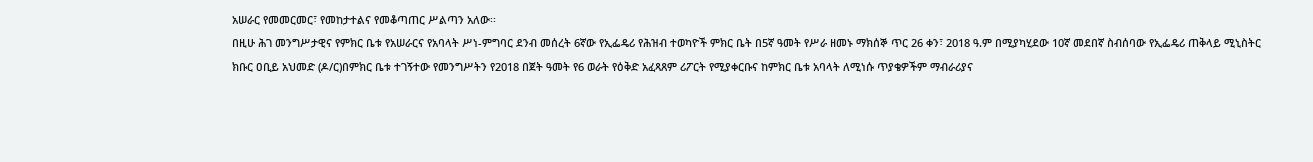አሠራር የመመርመር፣ የመከታተልና የመቆጣጠር ሥልጣን አለው፡፡
በዚሁ ሕገ መንግሥታዊና የምክር ቤቱ የአሠራርና የአባላት ሥነ-ምግባር ደንብ መሰረት 6ኛው የኢፌዴሪ የሕዝብ ተወካዮች ምክር ቤት በ5ኛ ዓመት የሥራ ዘመኑ ማክሰኞ ጥር 26 ቀን፣ 2018 ዓ.ም በሚያካሂደው 10ኛ መደበኛ ስብሰባው የኢፌዴሪ ጠቅላይ ሚኒስትር ክቡር ዐቢይ አህመድ (ዶ/ር)በምክር ቤቱ ተገኝተው የመንግሥትን የ2018 በጀት ዓመት የ6 ወራት የዕቅድ አፈጻጸም ሪፖርት የሚያቀርቡና ከምክር ቤቱ አባላት ለሚነሱ ጥያቄዎችም ማብራሪያና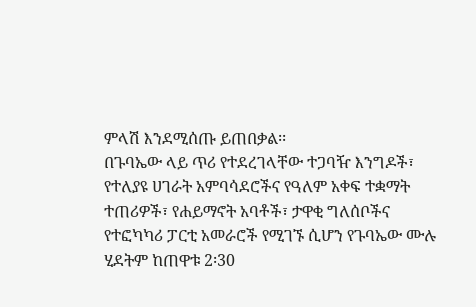ምላሽ እንደሚሰጡ ይጠበቃል፡፡
በጉባኤው ላይ ጥሪ የተደረገላቸው ተጋባዥ እንግዶች፣ የተለያዩ ሀገራት አምባሳደሮችና የዓለም አቀፍ ተቋማት ተጠሪዎች፣ የሐይማኖት አባቶች፣ ታዋቂ ግለሰቦችና የተፎካካሪ ፓርቲ አመራሮች የሚገኙ ሲሆን የጉባኤው ሙሉ ሂደትም ከጠዋቱ 2፡30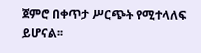ጀምሮ በቀጥታ ሥርጭት የሚተላለፍ ይሆናል፡፡